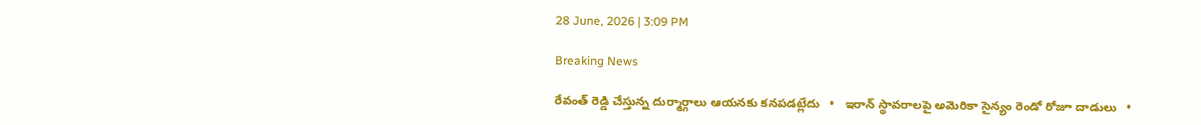28 June, 2026 | 3:09 PM

Breaking News

రేవంత్ రెడ్డి చేస్తున్న దుర్మార్గాలు ఆయనకు కనపడట్లేదు   •   ఇరాన్ స్థావరాలపై అమెరికా సైన్యం రెండో రోజూ దాడులు   •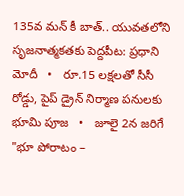135వ మన్ కీ బాత్.. యువతలోని సృజనాత్మకతకు పెద్దపీట: ప్రధాని మోదీ   •   రూ.15 లక్షలతో సీసీ రోడ్డు, పైప్ డ్రైన్ నిర్మాణ పనులకు భూమి పూజ   •   జూలై 2న జరిగే "భూ పోరాటం –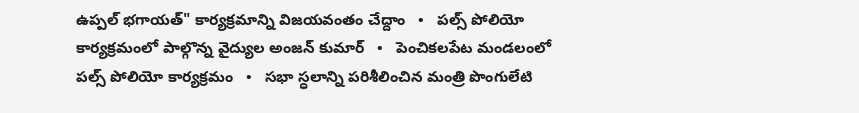ఉప్పల్ భగాయత్" కార్యక్రమాన్ని విజయవంతం చేద్దాం   •   పల్స్ పోలియో కార్యక్రమంలో పాల్గొన్న వైద్యుల అంజన్ కుమార్   •   పెంచికలపేట మండలంలో పల్స్ పోలియో కార్యక్రమం   •   సభా స్ధలాన్ని పరిశీలించిన మంత్రి పొంగులేటి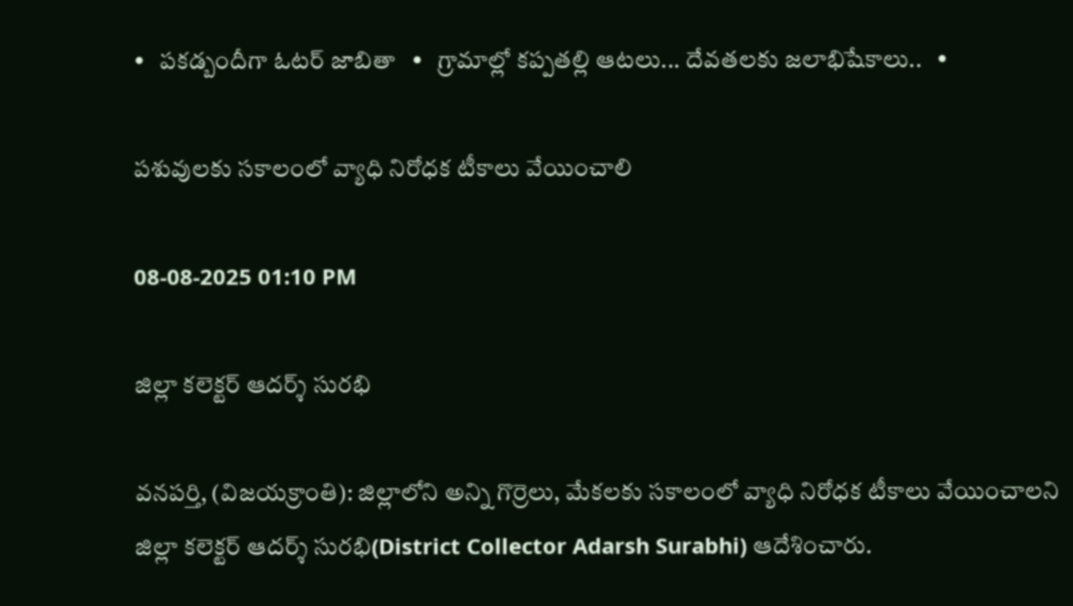•   పకడ్బందీగా ఓటర్ జాబితా   •   గ్రామాల్లో కప్పతల్లి ఆటలు... దేవతలకు జలాభిషేకాలు..   •

పశువులకు సకాలంలో వ్యాధి నిరోధక టీకాలు వేయించాలి

08-08-2025 01:10 PM

జిల్లా కలెక్టర్ ఆదర్శ్ సురభి

వనపర్తి, (విజయక్రాంతి): జిల్లాలోని అన్ని గొర్రెలు, మేకలకు సకాలంలో వ్యాధి నిరోధక టీకాలు వేయించాలని జిల్లా కలెక్టర్ ఆదర్శ్ సురభి(District Collector Adarsh Surabhi) ఆదేశించారు.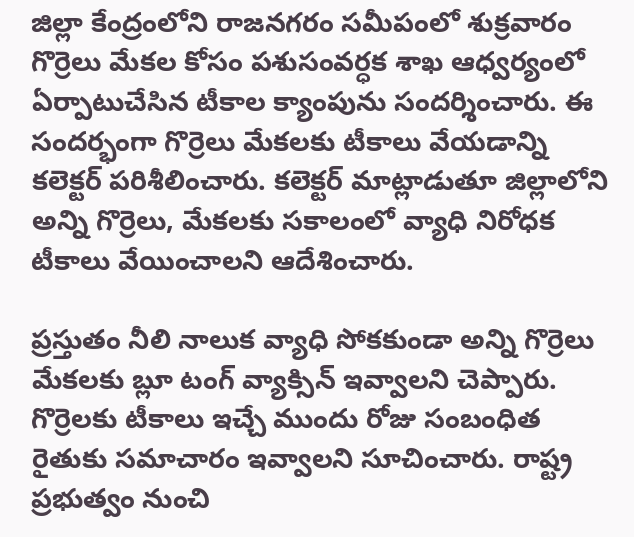జిల్లా కేంద్రంలోని రాజనగరం సమీపంలో శుక్రవారం గొర్రెలు మేకల కోసం పశుసంవర్ధక శాఖ ఆధ్వర్యంలో ఏర్పాటుచేసిన టీకాల క్యాంపును సందర్శించారు. ఈ సందర్భంగా గొర్రెలు మేకలకు టీకాలు వేయడాన్ని కలెక్టర్ పరిశీలించారు. కలెక్టర్ మాట్లాడుతూ జిల్లాలోని అన్ని గొర్రెలు, మేకలకు సకాలంలో వ్యాధి నిరోధక టీకాలు వేయించాలని ఆదేశించారు.

ప్రస్తుతం నీలి నాలుక వ్యాధి సోకకుండా అన్ని గొర్రెలు మేకలకు బ్లూ టంగ్ వ్యాక్సిన్ ఇవ్వాలని చెప్పారు. గొర్రెలకు టీకాలు ఇచ్చే ముందు రోజు సంబంధిత రైతుకు సమాచారం ఇవ్వాలని సూచించారు. రాష్ట్ర ప్రభుత్వం నుంచి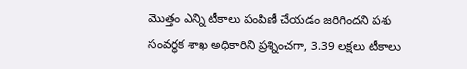మొత్తం ఎన్ని టీకాలు పంపిణీ చేయడం జరిగిందని పశు సంవర్ధక శాఖ అధికారిని ప్రశ్నించగా, 3.39 లక్షలు టీకాలు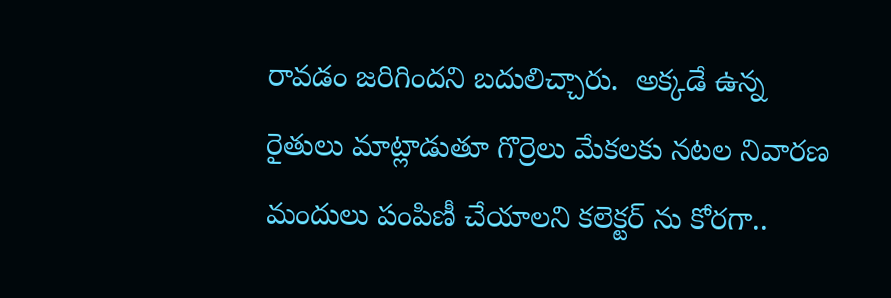రావడం జరిగిందని బదులిచ్చారు.  అక్కడే ఉన్న రైతులు మాట్లాడుతూ గొర్రెలు మేకలకు నటల నివారణ మందులు పంపిణీ చేయాలని కలెక్టర్ ను కోరగా..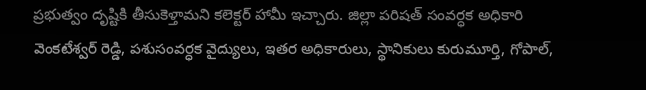ప్రభుత్వం దృష్టికి తీసుకెళ్తామని కలెక్టర్ హామీ ఇచ్చారు. జిల్లా పరిషత్ సంవర్ధక అధికారి వెంకటేశ్వర్ రెడ్డి, పశుసంవర్ధక వైద్యులు, ఇతర అధికారులు, స్థానికులు కురుమూర్తి, గోపాల్,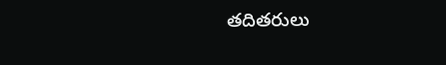తదితరులు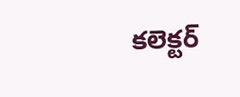కలెక్టర్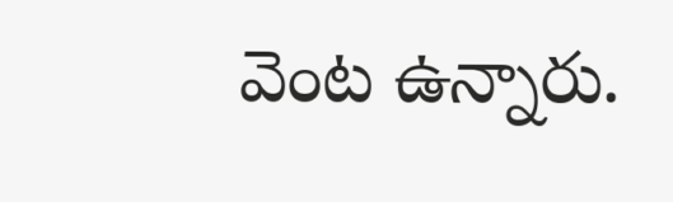వెంట ఉన్నారు.